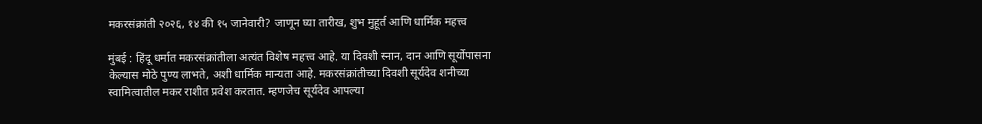मकरसंक्रांती २०२६, १४ की १५ जानेवारी? जाणून घ्या तारीख, शुभ मुहूर्त आणि धार्मिक महत्त्व

मुंबई : हिंदू धर्मात मकरसंक्रांतीला अत्यंत विशेष महत्त्व आहे. या दिवशी स्नान, दान आणि सूर्योपासना केल्यास मोठे पुण्य लाभते, अशी धार्मिक मान्यता आहे. मकरसंक्रांतीच्या दिवशी सूर्यदेव शनीच्या स्वामित्वातील मकर राशीत प्रवेश करतात. म्हणजेच सूर्यदेव आपल्या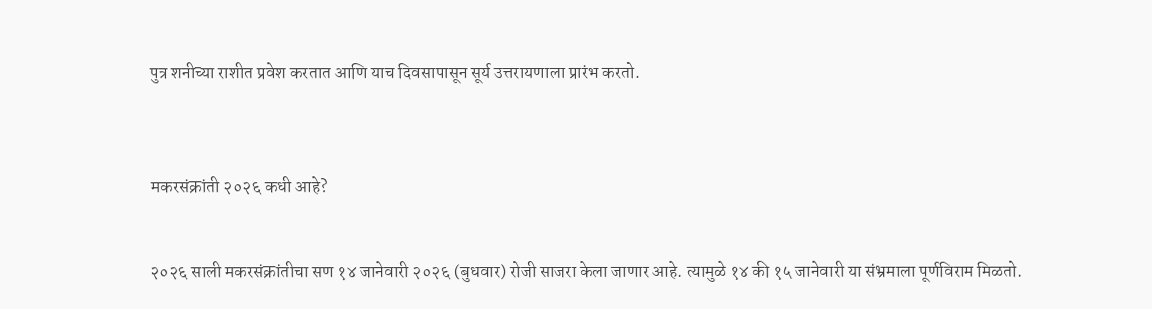पुत्र शनीच्या राशीत प्रवेश करतात आणि याच दिवसापासून सूर्य उत्तरायणाला प्रारंभ करतो.



मकरसंक्रांती २०२६ कधी आहे?


२०२६ साली मकरसंक्रांतीचा सण १४ जानेवारी २०२६ (बुधवार) रोजी साजरा केला जाणार आहे. त्यामुळे १४ की १५ जानेवारी या संभ्रमाला पूर्णविराम मिळतो.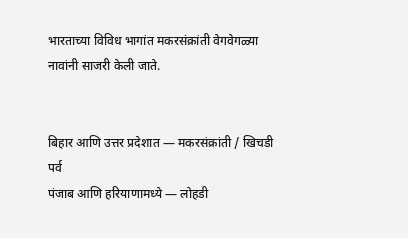भारताच्या विविध भागांत मकरसंक्रांती वेगवेगळ्या नावांनी साजरी केली जाते.


बिहार आणि उत्तर प्रदेशात — मकरसंक्रांती / खिचडी पर्व
पंजाब आणि हरियाणामध्ये — लोहडी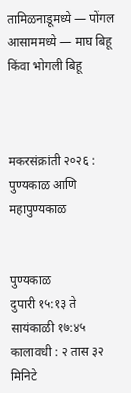तामिळनाडूमध्ये — पोंगल
आसाममध्ये — माघ बिहू किंवा भोगली बिहू



मकरसंक्रांती २०२६ : पुण्यकाळ आणि महापुण्यकाळ


पुण्यकाळ
दुपारी १५:१३ ते सायंकाळी १७:४५
कालावधी : २ तास ३२ मिनिटे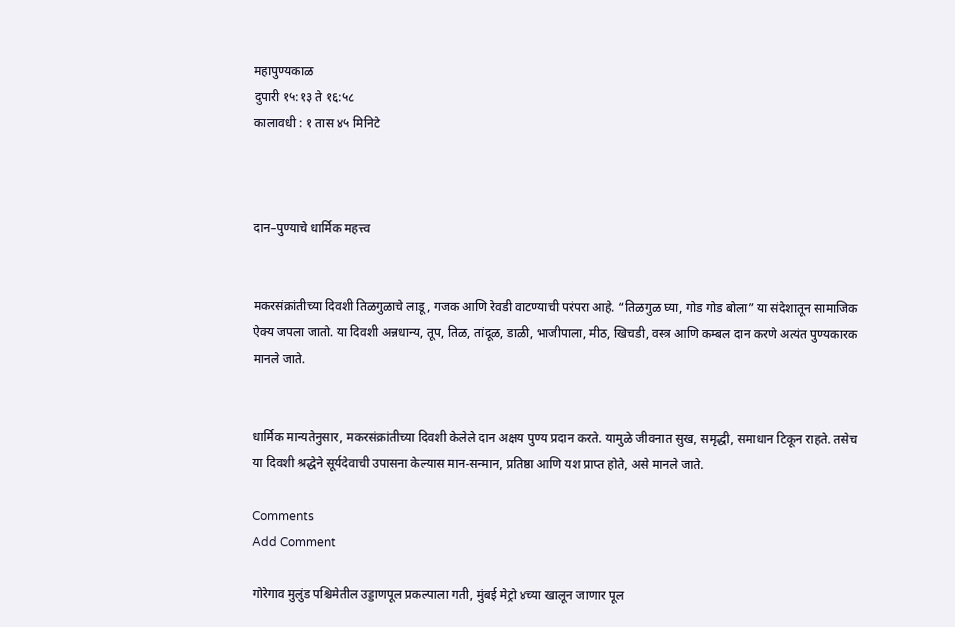महापुण्यकाळ
दुपारी १५:१३ ते १६:५८
कालावधी : १ तास ४५ मिनिटे



दान–पुण्याचे धार्मिक महत्त्व


मकरसंक्रांतीच्या दिवशी तिळगुळाचे लाडू, गजक आणि रेवडी वाटण्याची परंपरा आहे. “तिळगुळ घ्या, गोड गोड बोला” या संदेशातून सामाजिक ऐक्य जपला जातो. या दिवशी अन्नधान्य, तूप, तिळ, तांदूळ, डाळी, भाजीपाला, मीठ, खिचडी, वस्त्र आणि कम्बल दान करणे अत्यंत पुण्यकारक मानले जाते.


धार्मिक मान्यतेनुसार, मकरसंक्रांतीच्या दिवशी केलेले दान अक्षय पुण्य प्रदान करते. यामुळे जीवनात सुख, समृद्धी, समाधान टिकून राहते. तसेच या दिवशी श्रद्धेने सूर्यदेवाची उपासना केल्यास मान-सन्मान, प्रतिष्ठा आणि यश प्राप्त होते, असे मानले जाते.

Comments
Add Comment

गोरेगाव मुलुंड पश्चिमेतील उड्डाणपूल प्रकल्पाला गती, मुंबई मेट्रो ४च्या खालून जाणार पूल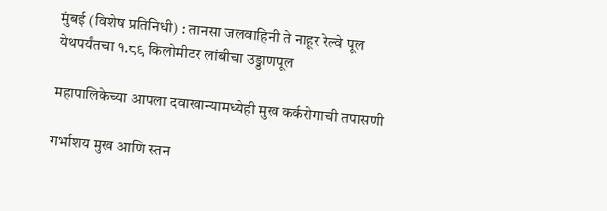मुंबई (विशेष प्रतिनिधी) : तानसा जलवाहिनी ते नाहूर रेल्वे पूल येथपर्यंतचा १.८९ किलोमीटर लांबीचा उड्डाणपूल

महापालिकेच्या आपला दवाखान्यामध्येही मुख कर्करोगाची तपासणी

गर्भाशय मुख आणि स्तन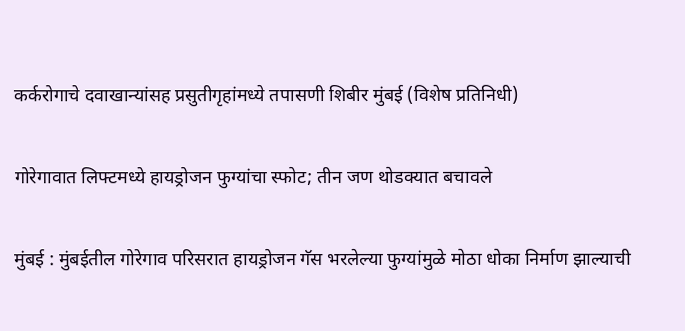कर्करोगाचे दवाखान्यांसह प्रसुतीगृहांमध्ये तपासणी शिबीर मुंबई (विशेष प्रतिनिधी)

गोरेगावात लिफ्टमध्ये हायड्रोजन फुग्यांचा स्फोट; तीन जण थोडक्यात बचावले

मुंबई : मुंबईतील गोरेगाव परिसरात हायड्रोजन गॅस भरलेल्या फुग्यांमुळे मोठा धोका निर्माण झाल्याची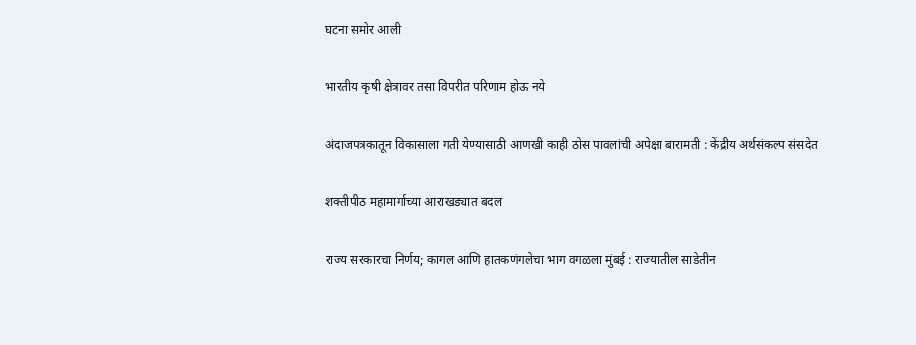घटना समोर आली

भारतीय कृषी क्षेत्रावर तसा विपरीत परिणाम होऊ नये

अंदाजपत्रकातून विकासाला गती येण्यासाठी आणखी काही ठोस पावलांची अपेक्षा बारामती : केंद्रीय अर्थसंकल्प संसदेत

शक्तीपीठ महामार्गाच्या आराखड्यात बदल

राज्य सरकारचा निर्णय; कागल आणि हातकणंगलेचा भाग वगळला मुंबई : राज्यातील साडेतीन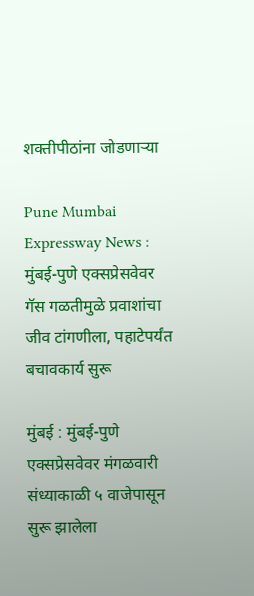शक्तीपीठांना जोडणाऱ्या

Pune Mumbai Expressway News : मुंबई-पुणे एक्सप्रेसवेवर गॅस गळतीमुळे प्रवाशांचा जीव टांगणीला, पहाटेपर्यंत बचावकार्य सुरू

मुंबई : मुंबई-पुणे एक्सप्रेसवेवर मंगळवारी संध्याकाळी ५ वाजेपासून सुरू झालेला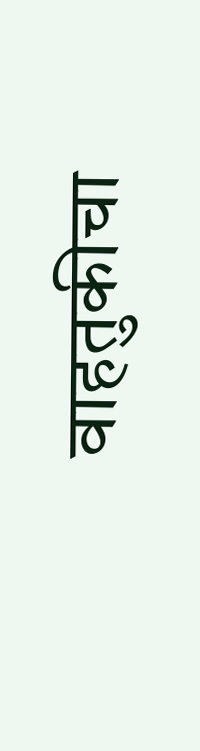वाहतुकीचा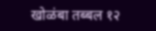खोळंबा तब्बल १२